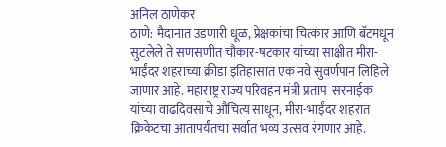अनिल ठाणेकर
ठाणे: मैदानात उडणारी धूळ, प्रेक्षकांचा चित्कार आणि बॅटमधून सुटलेले ते सणसणीत चौकार-षटकार यांच्या साक्षीत मीरा-भाईंदर शहराच्या क्रीडा इतिहासात एक नवे सुवर्णपान लिहिले जाणार आहे. महाराष्ट्र राज्य परिवहन मंत्री प्रताप  सरनाईक यांच्या वाढदिवसाचे औचित्य साधून, मीरा-भाईंदर शहरात क्रिकेटचा आतापर्यंतचा सर्वात भव्य उत्सव रंगणार आहे.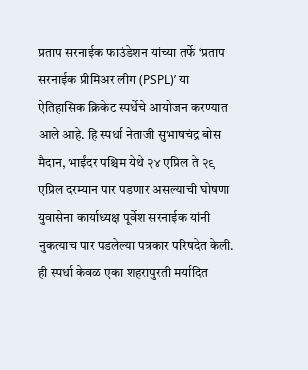प्रताप सरनाईक फाउंडेशन यांच्या तर्फे ‘प्रताप सरनाईक प्रीमिअर लीग (PSPL)’ या ऐतिहासिक क्रिकेट स्पर्धेचे आयोजन करण्यात आले आहे. हि स्पर्धा नेताजी सुभाषचंद्र बोस मैदान, भाईंदर पश्चिम येथे २४ एप्रिल ते २९ एप्रिल दरम्यान पार पडणार असल्याची घोषणा युवासेना कार्याध्यक्ष पूर्वेश सरनाईक यांनी नुकत्याच पार पडलेल्या पत्रकार परिषदेत केली. ही स्पर्धा केवळ एका शहरापुरती मर्यादित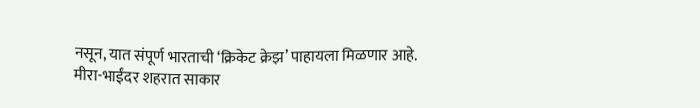नसून, यात संपूर्ण भारताची ‘क्रिकेट क्रेझ’ पाहायला मिळणार आहे.
मीरा-भाईंदर शहरात साकार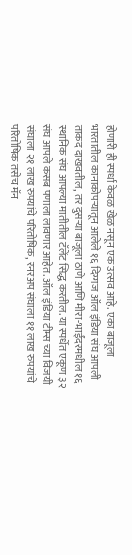होणारी ही स्पर्धा केवळ खेळ नसून एक उत्सव आहे. एका बाजूला भारतातील कानाकोपऱ्यातून आलेले १६ दिग्गज ऑल इंडिया संघ आपली ताकद दाखवतील, तर दुसऱ्या बाजूला ठाणे आणि मीरा-भाईंदरमधील १६ स्थानिक संघ आपल्या मातीतील टॅलेंट सिद्ध करतील. या स्पर्धेत एकूण ३२ संघ आपले कसब पणाला लावणार आहेत. ऑल इंडिया टीम्स च्या विजयी संघाला २१ लाख रुपयांचे परितोषिक, रनरअप संघाला ११ लाख रुपयांचे परितोषिक तसेच मॅन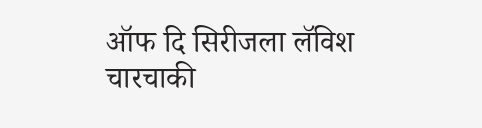ऑफ दि सिरीजला लॅविश चारचाकी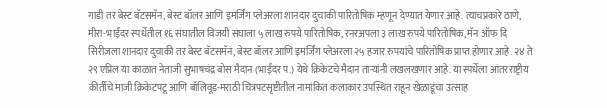गाडी तर बेस्ट बॅटसमॅन, बेस्ट बॉलर आणि इमर्जिंग प्लेअरला शानदार दुचाकी पारितोषिक म्हणून देण्यात येणार आहे. त्याचप्रकारे ठाणे, मीरा-भाईंदर स्पर्धेतील १६ संघातील विजयी संघाला ५ लाख रुपये पारितोषिक, रनरअपला ३ लाख रुपये पारितोषिक, मॅन ऑफ दि सिरीजला शानदार दुचाकी तर बेस्ट बॅटसमॅन, बेस्ट बॉलर आणि इमर्जिंग प्लेअरला २५ हजार रुपयांचे पारितोषिक प्राप्त होणार आहे. २४ ते २९ एप्रिल या काळात नेताजी सुभाषचंद्र बोस मैदान (भाईंदर प.) येथे क्रिकेटचे मैदान ताऱ्यांनी लखलखणार आहे. या स्पर्धेला आंतरराष्ट्रीय कीर्तीचे माजी क्रिकेटपटू आणि बॉलिवूड-मराठी चित्रपटसृष्टीतील नामांकित कलाकार उपस्थित राहून खेळाडूंचा उत्साह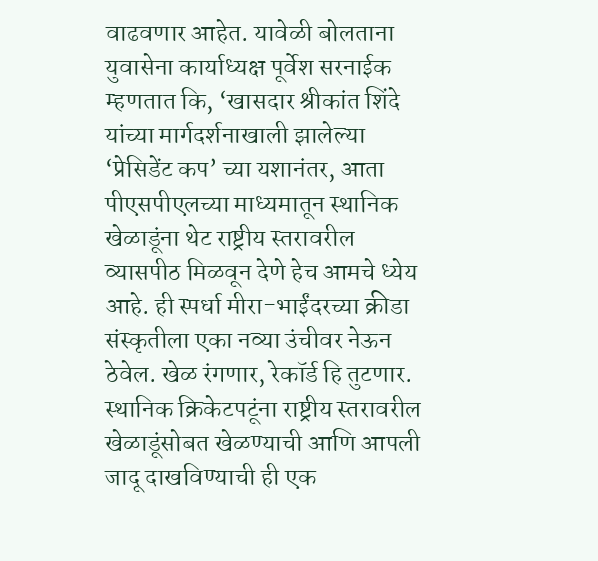वाढवणार आहेत. यावेळी बोलताना युवासेना कार्याध्यक्ष पूर्वेश सरनाईक म्हणतात कि, ‘खासदार श्रीकांत शिंदे यांच्या मार्गदर्शनाखाली झालेल्या ‘प्रेसिडेंट कप’ च्या यशानंतर, आता पीएसपीएलच्या माध्यमातून स्थानिक खेळाडूंना थेट राष्ट्रीय स्तरावरील व्यासपीठ मिळवून देणे हेच आमचे ध्येय आहे. ही स्पर्धा मीरा-भाईंदरच्या क्रीडा संस्कृतीला एका नव्या उंचीवर नेऊन ठेवेल. खेळ रंगणार, रेकॉर्ड हि तुटणार. स्थानिक क्रिकेटपटूंना राष्ट्रीय स्तरावरील खेळाडूंसोबत खेळण्याची आणि आपली जादू दाखविण्याची ही एक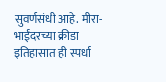सुवर्णसंधी आहे. मीरा-भाईंदरच्या क्रीडा इतिहासात ही स्पर्धा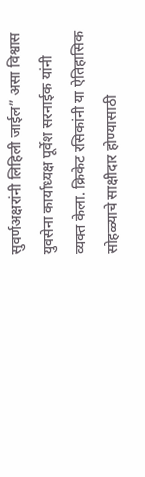सुवर्णअक्षरांनी लिहिली जाईल” असा विश्वास युवसेना कार्याध्यक्ष पूर्वेश सरनाईक यांनी व्यक्त केला. क्रिकेट रसिकांनी या ऐतिहासिक सोहळ्याचे साक्षीदार होण्यासाठी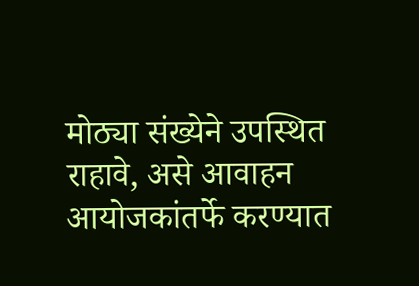मोठ्या संख्येने उपस्थित राहावे, असे आवाहन आयोजकांतर्फे करण्यात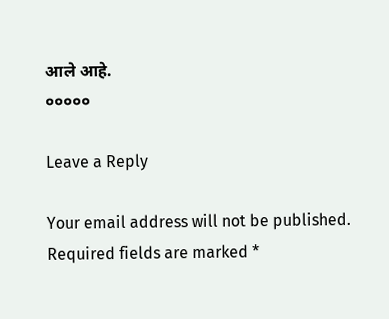आले आहे.
०००००

Leave a Reply

Your email address will not be published. Required fields are marked *